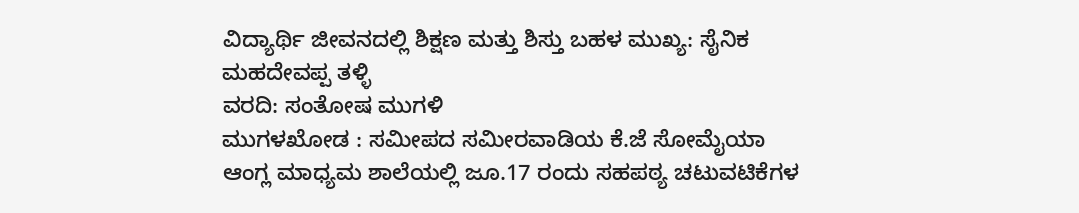ವಿದ್ಯಾರ್ಥಿ ಜೀವನದಲ್ಲಿ ಶಿಕ್ಷಣ ಮತ್ತು ಶಿಸ್ತು ಬಹಳ ಮುಖ್ಯ: ಸೈನಿಕ ಮಹದೇವಪ್ಪ ತಳ್ಳಿ
ವರದಿ: ಸಂತೋಷ ಮುಗಳಿ
ಮುಗಳಖೋಡ : ಸಮೀಪದ ಸಮೀರವಾಡಿಯ ಕೆ.ಜೆ ಸೋಮೈಯಾ ಆಂಗ್ಲ ಮಾಧ್ಯಮ ಶಾಲೆಯಲ್ಲಿ ಜೂ.17 ರಂದು ಸಹಪಠ್ಯ ಚಟುವಟಿಕೆಗಳ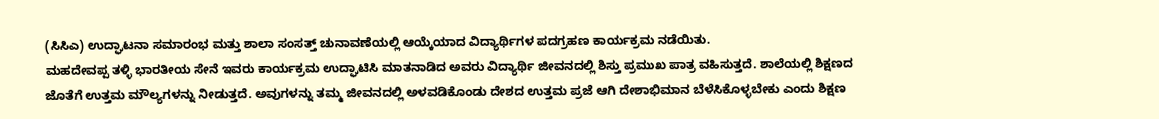(ಸಿಸಿಎ) ಉದ್ಘಾಟನಾ ಸಮಾರಂಭ ಮತ್ತು ಶಾಲಾ ಸಂಸತ್ತ್ ಚುನಾವಣೆಯಲ್ಲಿ ಆಯ್ಕೆಯಾದ ವಿದ್ಯಾರ್ಥಿಗಳ ಪದಗ್ರಹಣ ಕಾರ್ಯಕ್ರಮ ನಡೆಯಿತು.
ಮಹದೇವಪ್ಪ ತಳ್ಳಿ ಭಾರತೀಯ ಸೇನೆ ಇವರು ಕಾರ್ಯಕ್ರಮ ಉದ್ಘಾಟಿಸಿ ಮಾತನಾಡಿದ ಅವರು ವಿದ್ಯಾರ್ಥಿ ಜೀವನದಲ್ಲಿ ಶಿಸ್ತು ಪ್ರಮುಖ ಪಾತ್ರ ವಹಿಸುತ್ತದೆ. ಶಾಲೆಯಲ್ಲಿ ಶಿಕ್ಷಣದ ಜೊತೆಗೆ ಉತ್ತಮ ಮೌಲ್ಯಗಳನ್ನು ನೀಡುತ್ತದೆ. ಅವುಗಳನ್ನು ತಮ್ಮ ಜೀವನದಲ್ಲಿ ಅಳವಡಿಕೊಂಡು ದೇಶದ ಉತ್ತಮ ಪ್ರಜೆ ಆಗಿ ದೇಶಾಭಿಮಾನ ಬೆಳೆಸಿಕೊಳ್ಳಬೇಕು ಎಂದು ಶಿಕ್ಷಣ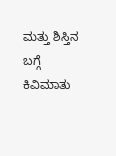ಮತ್ತು ಶಿಸ್ತಿನ ಬಗ್ಗೆ ಕಿವಿಮಾತು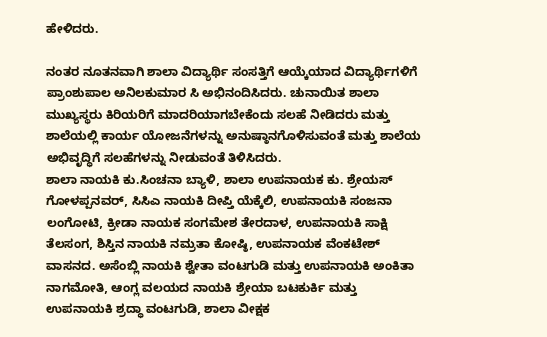ಹೇಳಿದರು.

ನಂತರ ನೂತನವಾಗಿ ಶಾಲಾ ವಿದ್ಯಾರ್ಥಿ ಸಂಸತ್ತಿಗೆ ಆಯ್ಕೆಯಾದ ವಿದ್ಯಾರ್ಥಿಗಳಿಗೆ ಪ್ರಾಂಶುಪಾಲ ಅನಿಲಕುಮಾರ ಸಿ ಅಭಿನಂದಿಸಿದರು. ಚುನಾಯಿತ ಶಾಲಾ ಮುಖ್ಯಸ್ಥರು ಕಿರಿಯರಿಗೆ ಮಾದರಿಯಾಗಬೇಕೆಂದು ಸಲಹೆ ನೀಡಿದರು ಮತ್ತು ಶಾಲೆಯಲ್ಲಿ ಕಾರ್ಯ ಯೋಜನೆಗಳನ್ನು ಅನುಷ್ಠಾನಗೊಳಿಸುವಂತೆ ಮತ್ತು ಶಾಲೆಯ ಅಭಿವೃದ್ಧಿಗೆ ಸಲಹೆಗಳನ್ನು ನೀಡುವಂತೆ ತಿಳಿಸಿದರು.
ಶಾಲಾ ನಾಯಕಿ ಕು.ಸಿಂಚನಾ ಬ್ಯಾಳಿ, ಶಾಲಾ ಉಪನಾಯಕ ಕು. ಶ್ರೇಯಸ್ ಗೋಳಪ್ಪನವರ್, ಸಿಸಿಎ ನಾಯಕಿ ದೀಪ್ತಿ ಯೆಕ್ಕೆಲಿ, ಉಪನಾಯಕಿ ಸಂಜನಾ ಲಂಗೋಟಿ, ಕ್ರೀಡಾ ನಾಯಕ ಸಂಗಮೇಶ ತೇರದಾಳ, ಉಪನಾಯಕಿ ಸಾಕ್ಷಿ ತೆಲಸಂಗ, ಶಿಸ್ತಿನ ನಾಯಕಿ ನಮ್ರತಾ ಕೋಷ್ಠಿ, ಉಪನಾಯಕ ವೆಂಕಟೇಶ್ ವಾಸನದ. ಅಸೆಂಬ್ಲಿ ನಾಯಕಿ ಶ್ವೇತಾ ವಂಟಗುಡಿ ಮತ್ತು ಉಪನಾಯಕಿ ಅಂಕಿತಾ ನಾಗಮೋತಿ, ಆಂಗ್ಲ ವಲಯದ ನಾಯಕಿ ಶ್ರೇಯಾ ಬಟಕುರ್ಕಿ ಮತ್ತು ಉಪನಾಯಕಿ ಶ್ರದ್ಧಾ ವಂಟಗುಡಿ, ಶಾಲಾ ವೀಕ್ಷಕ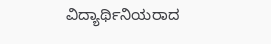ವಿದ್ಯಾರ್ಥಿನಿಯರಾದ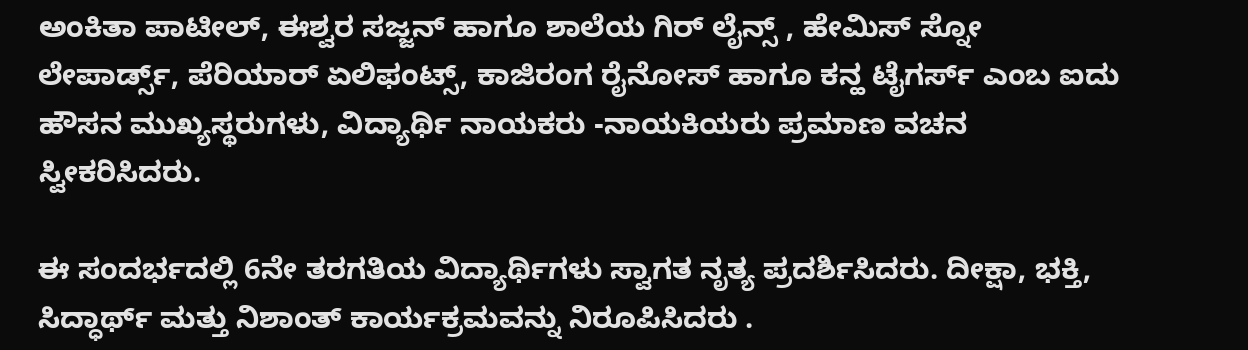ಅಂಕಿತಾ ಪಾಟೀಲ್, ಈಶ್ವರ ಸಜ್ಜನ್ ಹಾಗೂ ಶಾಲೆಯ ಗಿರ್ ಲೈನ್ಸ್ , ಹೇಮಿಸ್ ಸ್ನೋ ಲೇಪಾರ್ಡ್ಸ್, ಪೆರಿಯಾರ್ ಏಲಿಫಂಟ್ಸ್, ಕಾಜಿರಂಗ ರೈನೋಸ್ ಹಾಗೂ ಕನ್ಹ ಟೈಗರ್ಸ್ ಎಂಬ ಐದು ಹೌಸನ ಮುಖ್ಯಸ್ಥರುಗಳು, ವಿದ್ಯಾರ್ಥಿ ನಾಯಕರು -ನಾಯಕಿಯರು ಪ್ರಮಾಣ ವಚನ ಸ್ವೀಕರಿಸಿದರು.

ಈ ಸಂದರ್ಭದಲ್ಲಿ 6ನೇ ತರಗತಿಯ ವಿದ್ಯಾರ್ಥಿಗಳು ಸ್ವಾಗತ ನೃತ್ಯ ಪ್ರದರ್ಶಿಸಿದರು. ದೀಕ್ಷಾ, ಭಕ್ತಿ, ಸಿದ್ಧಾರ್ಥ್ ಮತ್ತು ನಿಶಾಂತ್ ಕಾರ್ಯಕ್ರಮವನ್ನು ನಿರೂಪಿಸಿದರು .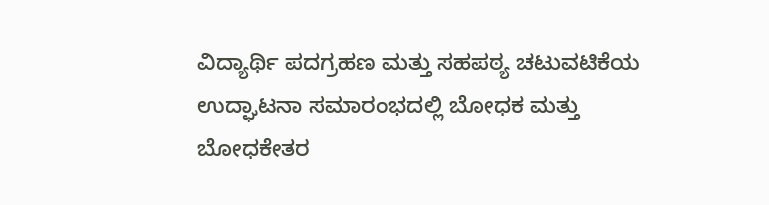ವಿದ್ಯಾರ್ಥಿ ಪದಗ್ರಹಣ ಮತ್ತು ಸಹಪಠ್ಯ ಚಟುವಟಿಕೆಯ ಉದ್ಘಾಟನಾ ಸಮಾರಂಭದಲ್ಲಿ ಬೋಧಕ ಮತ್ತು ಬೋಧಕೇತರ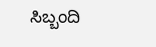ಸಿಬ್ಬಂದಿ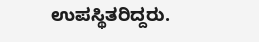ಉಪಸ್ಥಿತರಿದ್ದರು.